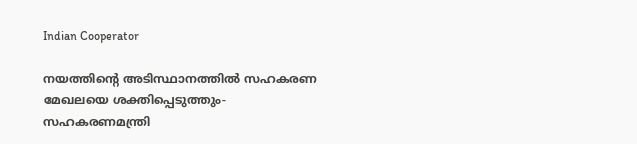Indian Cooperator

നയത്തിന്റെ അടിസ്ഥാനത്തില്‍ സഹകരണ മേഖലയെ ശക്തിപ്പെടുത്തും-സഹകരണമന്ത്രി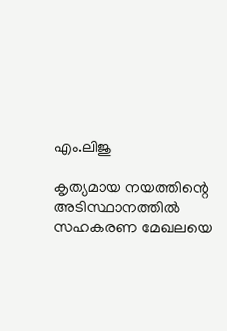എം.ലിജു

കൃത്യമായ നയത്തിന്റെ അടിസ്ഥാനത്തില്‍ സഹകരണ മേഖലയെ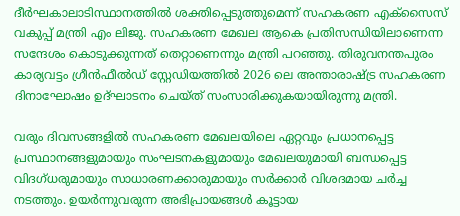ദീര്‍ഘകാലാടിസ്ഥാനത്തില്‍ ശക്തിപ്പെടുത്തുമെന്ന് സഹകരണ എക്‌സൈസ് വകുപ്പ് മന്ത്രി എം ലിജു. സഹകരണ മേഖല ആകെ പ്രതിസന്ധിയിലാണെന്ന സന്ദേശം കൊടുക്കുന്നത് തെറ്റാണെന്നും മന്ത്രി പറഞ്ഞു. തിരുവനന്തപുരം കാര്യവട്ടം ഗ്രീന്‍ഫീല്‍ഡ് സ്റ്റേഡിയത്തില്‍ 2026 ലെ അന്താരാഷ്ട്ര സഹകരണ ദിനാഘോഷം ഉദ്ഘാടനം ചെയ്ത് സംസാരിക്കുകയായിരുന്നു മന്ത്രി.

വരും ദിവസങ്ങളില്‍ സഹകരണ മേഖലയിലെ ഏറ്റവും പ്രധാനപ്പെട്ട പ്രസ്ഥാനങ്ങളുമായും സംഘടനകളുമായും മേഖലയുമായി ബന്ധപ്പെട്ട വിദഗ്ധരുമായും സാധാരണക്കാരുമായും സര്‍ക്കാര്‍ വിശദമായ ചര്‍ച്ച നടത്തും. ഉയര്‍ന്നുവരുന്ന അഭിപ്രായങ്ങള്‍ കൂട്ടായ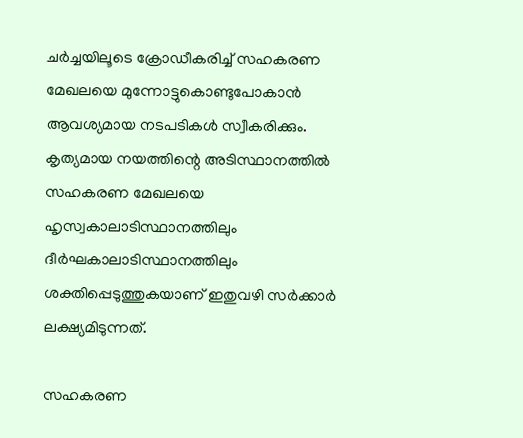ചര്‍ച്ചയിലൂടെ ക്രോഡീകരിച്ച് സഹകരണ മേഖലയെ മുന്നോട്ടുകൊണ്ടുപോകാന്‍ ആവശ്യമായ നടപടികള്‍ സ്വീകരിക്കും. കൃത്യമായ നയത്തിന്റെ അടിസ്ഥാനത്തില്‍ സഹകരണ മേഖലയെ ഹൃസ്വകാലാടിസ്ഥാനത്തിലും ദീര്‍ഘകാലാടിസ്ഥാനത്തിലും ശക്തിപ്പെടുത്തുകയാണ് ഇതുവഴി സര്‍ക്കാര്‍ ലക്ഷ്യമിടുന്നത്.

സഹകരണ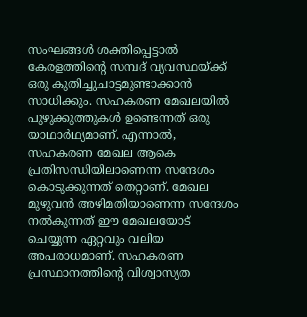സംഘങ്ങള്‍ ശക്തിപ്പെട്ടാല്‍ കേരളത്തിന്റെ സമ്പദ് വ്യവസ്ഥയ്ക്ക് ഒരു കുതിച്ചുചാട്ടമുണ്ടാക്കാന്‍ സാധിക്കും. സഹകരണ മേഖലയില്‍ പുഴുക്കുത്തുകള്‍ ഉണ്ടെന്നത് ഒരു യാഥാര്‍ഥ്യമാണ്. എന്നാല്‍, സഹകരണ മേഖല ആകെ പ്രതിസന്ധിയിലാണെന്ന സന്ദേശം കൊടുക്കുന്നത് തെറ്റാണ്. മേഖല മുഴുവന്‍ അഴിമതിയാണെന്ന സന്ദേശം നല്‍കുന്നത് ഈ മേഖലയോട് ചെയ്യുന്ന ഏറ്റവും വലിയ അപരാധമാണ്. സഹകരണ പ്രസ്ഥാനത്തിന്റെ വിശ്വാസ്യത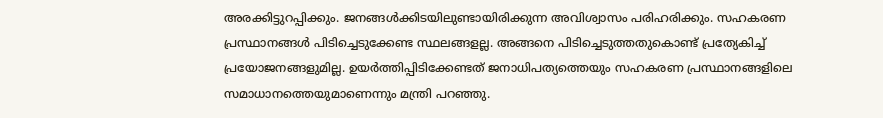അരക്കിട്ടുറപ്പിക്കും. ജനങ്ങള്‍ക്കിടയിലുണ്ടായിരിക്കുന്ന അവിശ്വാസം പരിഹരിക്കും. സഹകരണ പ്രസ്ഥാനങ്ങള്‍ പിടിച്ചെടുക്കേണ്ട സ്ഥലങ്ങളല്ല. അങ്ങനെ പിടിച്ചെടുത്തതുകൊണ്ട് പ്രത്യേകിച്ച് പ്രയോജനങ്ങളുമില്ല. ഉയര്‍ത്തിപ്പിടിക്കേണ്ടത് ജനാധിപത്യത്തെയും സഹകരണ പ്രസ്ഥാനങ്ങളിലെ സമാധാനത്തെയുമാണെന്നും മന്ത്രി പറഞ്ഞു.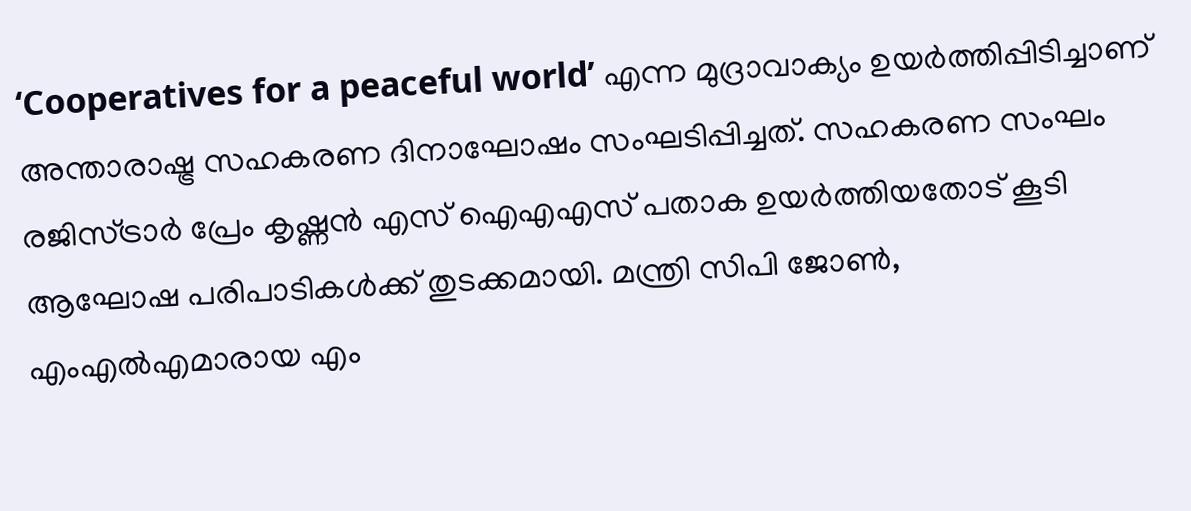‘Cooperatives for a peaceful world’ എന്ന മുദ്രാവാക്യം ഉയര്‍ത്തിപ്പിടിച്ചാണ് അന്താരാഷ്ട്ര സഹകരണ ദിനാഘോഷം സംഘടിപ്പിച്ചത്. സഹകരണ സംഘം രജിസ്ട്രാര്‍ പ്രേം കൃഷ്ണന്‍ എസ് ഐഎഎസ് പതാക ഉയര്‍ത്തിയതോട് കൂടി ആഘോഷ പരിപാടികള്‍ക്ക് തുടക്കമായി. മന്ത്രി സിപി ജോണ്‍, എംഎല്‍എമാരായ എം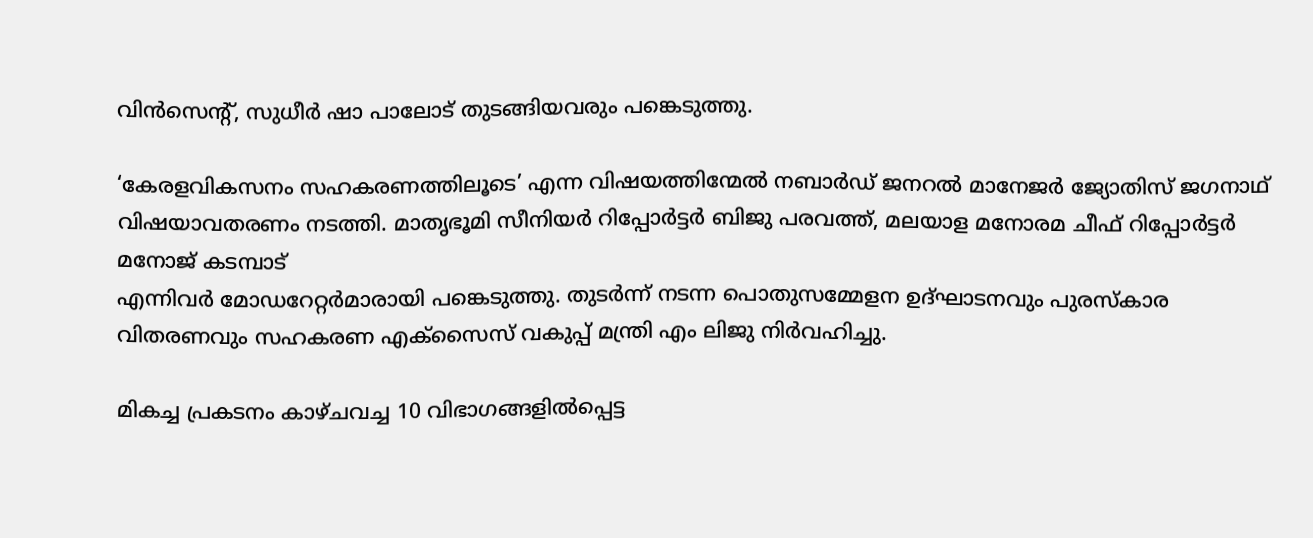വിന്‍സെന്റ്, സുധീര്‍ ഷാ പാലോട് തുടങ്ങിയവരും പങ്കെടുത്തു.

‘കേരളവികസനം സഹകരണത്തിലൂടെ’ എന്ന വിഷയത്തിന്മേല്‍ നബാര്‍ഡ് ജനറല്‍ മാനേജര്‍ ജ്യോതിസ് ജഗനാഥ് വിഷയാവതരണം നടത്തി. മാതൃഭൂമി സീനിയര്‍ റിപ്പോര്‍ട്ടര്‍ ബിജു പരവത്ത്, മലയാള മനോരമ ചീഫ് റിപ്പോര്‍ട്ടര്‍ മനോജ് കടമ്പാട്
എന്നിവര്‍ മോഡറേറ്റര്‍മാരായി പങ്കെടുത്തു. തുടര്‍ന്ന് നടന്ന പൊതുസമ്മേളന ഉദ്ഘാടനവും പുരസ്‌കാര വിതരണവും സഹകരണ എക്‌സൈസ് വകുപ്പ് മന്ത്രി എം ലിജു നിര്‍വഹിച്ചു.

മികച്ച പ്രകടനം കാഴ്ചവച്ച 10 വിഭാഗങ്ങളില്‍പ്പെട്ട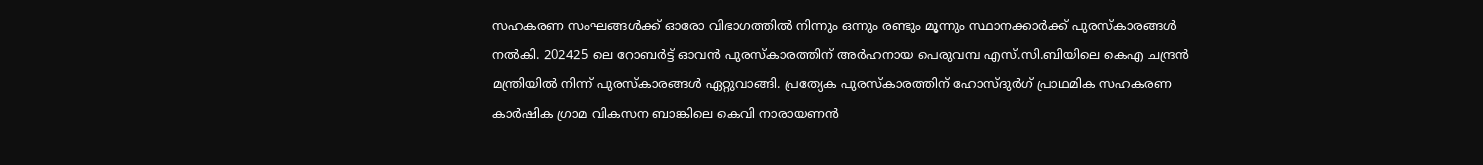സഹകരണ സംഘങ്ങള്‍ക്ക് ഓരോ വിഭാഗത്തില്‍ നിന്നും ഒന്നും രണ്ടും മൂന്നും സ്ഥാനക്കാര്‍ക്ക് പുരസ്‌കാരങ്ങള്‍ നല്‍കി. 202425 ലെ റോബര്‍ട്ട് ഓവന്‍ പുരസ്‌കാരത്തിന് അര്‍ഹനായ പെരുവമ്പ എസ്.സി.ബിയിലെ കെഎ ചന്ദ്രന്‍ മന്ത്രിയില്‍ നിന്ന് പുരസ്‌കാരങ്ങള്‍ ഏറ്റുവാങ്ങി. പ്രത്യേക പുരസ്‌കാരത്തിന് ഹോസ്ദുര്‍ഗ് പ്രാഥമിക സഹകരണ കാര്‍ഷിക ഗ്രാമ വികസന ബാങ്കിലെ കെവി നാരായണന്‍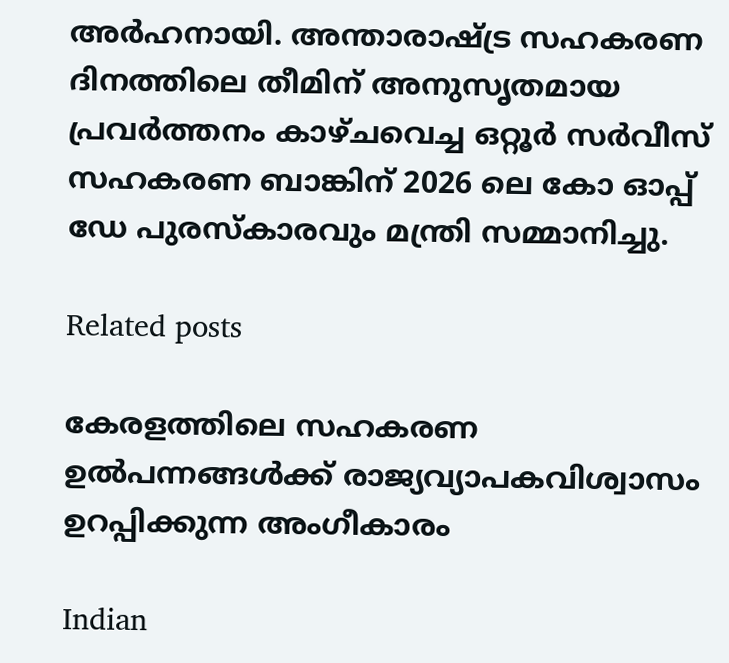അര്‍ഹനായി. അന്താരാഷ്ട്ര സഹകരണ ദിനത്തിലെ തീമിന് അനുസൃതമായ പ്രവര്‍ത്തനം കാഴ്ചവെച്ച ഒറ്റൂര്‍ സര്‍വീസ് സഹകരണ ബാങ്കിന് 2026 ലെ കോ ഓപ്പ് ഡേ പുരസ്‌കാരവും മന്ത്രി സമ്മാനിച്ചു.

Related posts

കേരളത്തിലെ സഹകരണ ഉല്‍പന്നങ്ങള്‍ക്ക് രാജ്യവ്യാപകവിശ്വാസം ഉറപ്പിക്കുന്ന അംഗീകാരം

Indian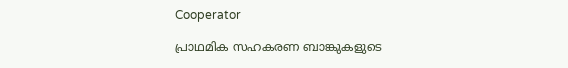Cooperator

പ്രാഥമിക സഹകരണ ബാങ്കുകളുടെ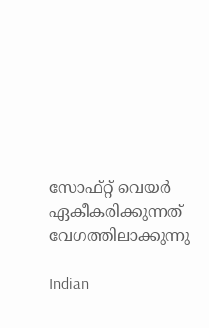സോഫ്റ്റ് വെയര്‍ ഏകീകരിക്കുന്നത് വേഗത്തിലാക്കുന്നു

Indian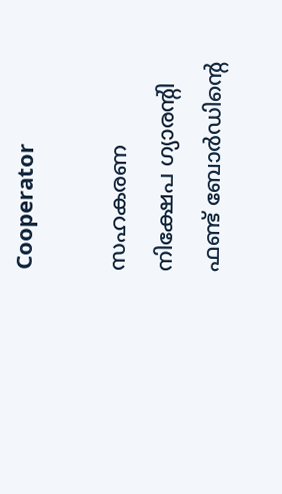Cooperator

സഹകരണ നിക്ഷേപ ഗ്യാരന്റി ഫണ്ട് ബോര്‍ഡിന്റെ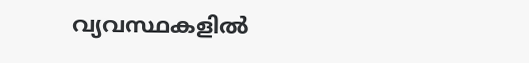വ്യവസ്ഥകളില്‍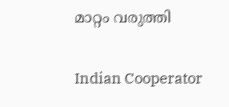മാറ്റം വരുത്തി

Indian Cooperator